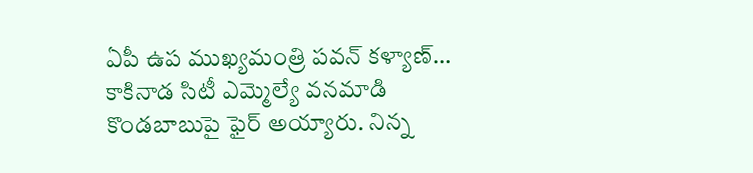ఏపీ ఉప ముఖ్యమంత్రి పవన్ కళ్యాణ్… కాకినాడ సిటీ ఎమ్మెల్యే వనమాడి కొండబాబుపై ఫైర్ అయ్యారు. నిన్న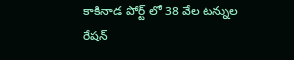కాకినాడ పోర్ట్ లో 38 వేల టన్నుల రేషన్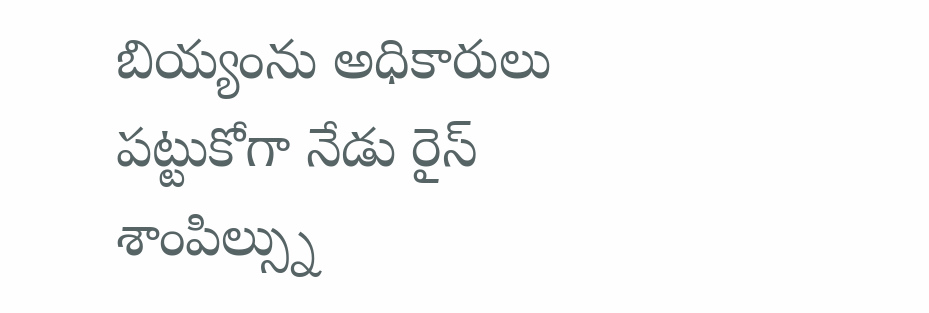బియ్యంను అధికారులు పట్టుకోగా నేడు రైస్ శాంపిల్స్ను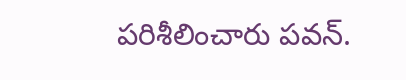పరిశీలించారు పవన్.